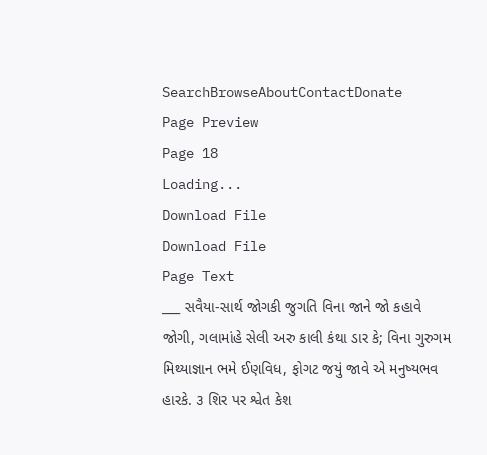SearchBrowseAboutContactDonate
Page Preview
Page 18
Loading...
Download File
Download File
Page Text
___ સવૈયા-સાર્થ જોગકી જુગતિ વિના જાને જો કહાવે જોગી, ગલામાંહે સેલી અરુ કાલી કંથા ડાર કે; વિના ગુરુગમ મિથ્યાજ્ઞાન ભમે ઈણવિધ, ફોગટ જયું જાવે એ મનુષ્યભવ હારકે. ૩ શિર પર શ્વેત કેશ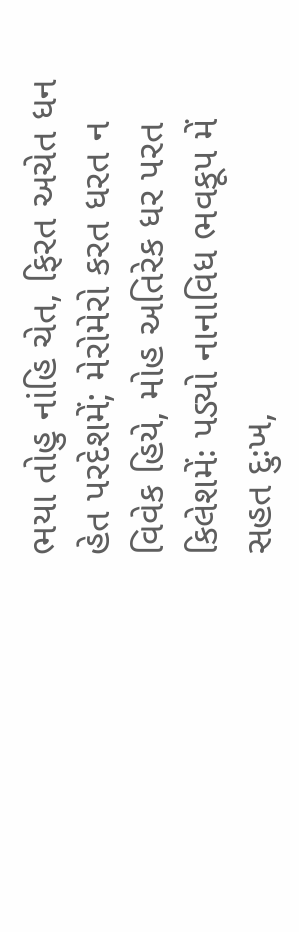ભયા તોહુ નાંહિ ચેત, ફિરત અચેત ધન હેત પરદેશમેં; મેરોમેરો કરત ધરત ન વિવેક હિયે, મોહ અતિરેક ધર પરત કિલેશમેંઃ પડ્યો નાનાવિધ ભવકૂપ મેં સહત દુઃખ,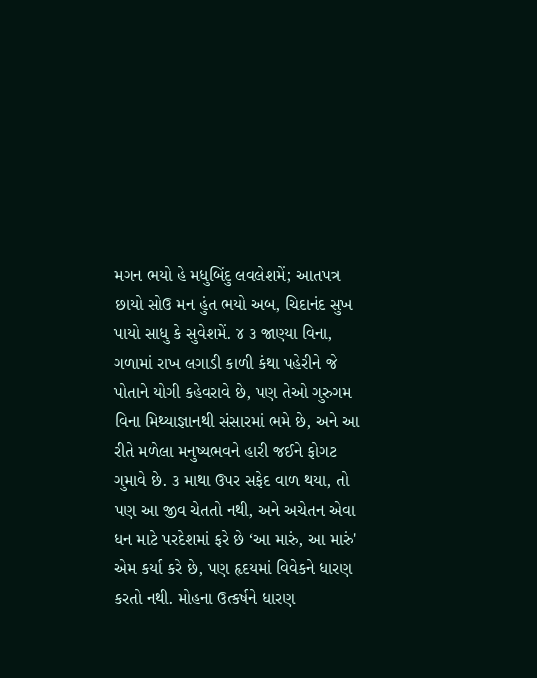મગન ભયો હે મધુબિંદુ લવલેશમેં; આતપત્ર છાયો સોઉ મન હુંત ભયો અબ, ચિદાનંદ સુખ પાયો સાધુ કે સુવેશમેં. ૪ ૩ જાણ્યા વિના, ગળામાં રાખ લગાડી કાળી કંથા પહેરીને જે પોતાને યોગી કહેવરાવે છે, પણ તેઓ ગુરુગમ વિના મિથ્યાજ્ઞાનથી સંસારમાં ભમે છે, અને આ રીતે મળેલા મનુષ્યભવને હારી જઈને ફોગટ ગુમાવે છે. ૩ માથા ઉપર સફેદ વાળ થયા, તો પણ આ જીવ ચેતતો નથી, અને અચેતન એવા ધન માટે પરદેશમાં ફરે છે ‘આ મારું, આ મારું' એમ કર્યા કરે છે, પણ હૃદયમાં વિવેકને ધારણ કરતો નથી. મોહના ઉત્કર્ષને ધારણ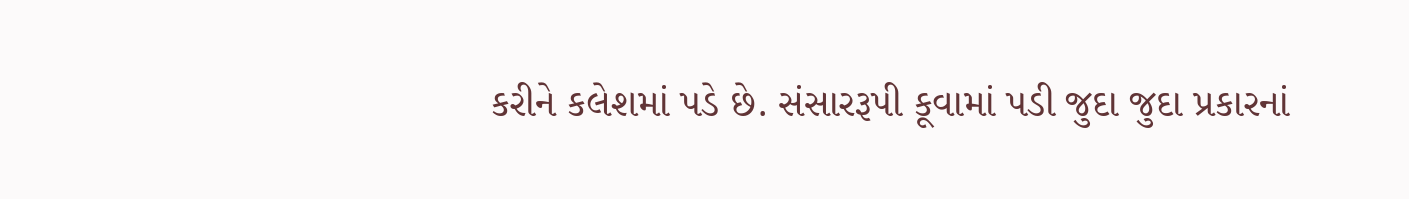કરીને કલેશમાં પડે છે. સંસારરૂપી કૂવામાં પડી જુદા જુદા પ્રકારનાં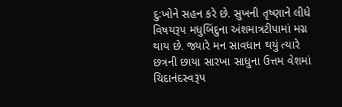દુઃખોને સહન કરે છે. સુખની તૃષ્ણાને લીધે વિષયરૂપ મધુબિંદુના અંશમાત્રટીપામાં મગ્ન થાય છે. જ્યારે મન સાવધાન થયું ત્યારે છત્રની છાયા સારખા સાધુના ઉત્તમ વેશમાં ચિદાનંદસ્વરૂપ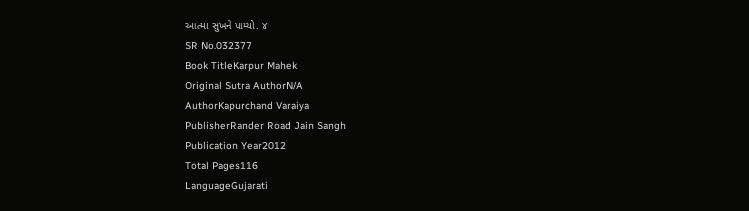આત્મા સુખને પામ્યો. ૪
SR No.032377
Book TitleKarpur Mahek
Original Sutra AuthorN/A
AuthorKapurchand Varaiya
PublisherRander Road Jain Sangh
Publication Year2012
Total Pages116
LanguageGujarati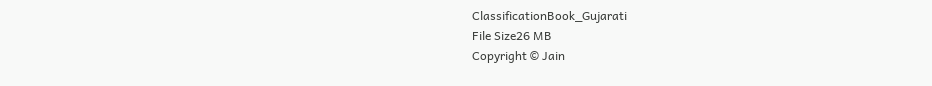ClassificationBook_Gujarati
File Size26 MB
Copyright © Jain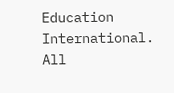Education International. All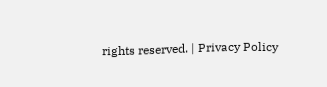rights reserved. | Privacy Policy